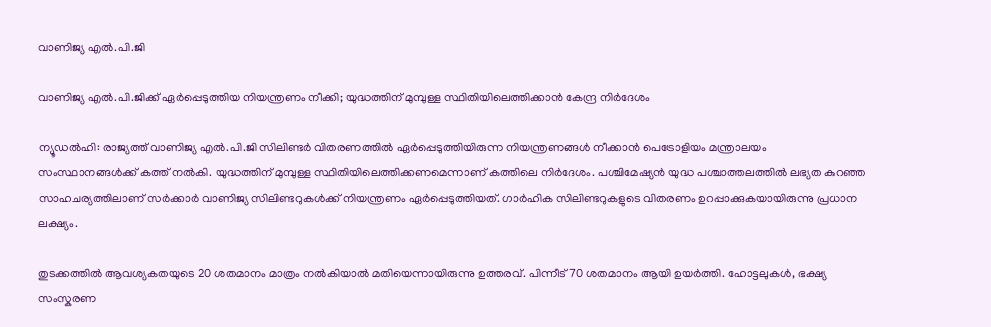വാണിജ്യ എൽ.പി.ജി

വാണിജ്യ എൽ.പി.ജിക്ക് ഏർപ്പെടുത്തിയ നിയന്ത്രണം നീക്കി; യുദ്ധത്തിന് മുമ്പുള്ള സ്ഥിതിയിലെത്തിക്കാൻ കേന്ദ്ര നിർദേശം

ന്യൂഡൽഹി: രാജ്യത്ത് വാണിജ്യ എൽ.പി.ജി സിലിണ്ടർ വിതരണത്തിൽ ഏർപ്പെടുത്തിയിരുന്ന നിയന്ത്രണങ്ങൾ നീക്കാൻ പെട്രോളിയം മന്ത്രാലയം സംസ്ഥാനങ്ങൾക്ക് കത്ത് നൽകി. യുദ്ധത്തിന് മുമ്പുള്ള സ്ഥിതിയിലെത്തിക്കണമെന്നാണ് കത്തിലെ നിർദേശം. പശ്ചിമേഷ്യൻ യുദ്ധ പശ്ചാത്തലത്തിൽ ലഭ്യത കുറഞ്ഞ സാഹചര്യത്തിലാണ് സർക്കാർ വാണിജ്യ സിലിണ്ടറുകൾക്ക് നിയന്ത്രണം ഏർപ്പെടുത്തിയത്. ഗാർഹിക സിലിണ്ടറുകളുടെ വിതരണം ഉറപ്പാക്കുകയായിരുന്നു പ്രധാന ലക്ഷ്യം.

തുടക്കത്തിൽ ആവശ്യകതയുടെ 20 ശതമാനം മാത്രം നൽകിയാൽ മതിയെന്നായിരുന്നു ഉത്തരവ്. പിന്നീട് 70 ശതമാനം ആയി ഉ‍യർത്തി. ഹോട്ടലുകൾ, ഭക്ഷ്യ സംസ്കരണ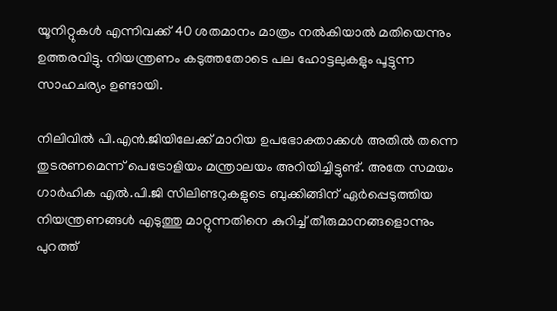യൂനിറ്റുകൾ എന്നിവക്ക് 40 ശതമാനം മാത്രം നൽകിയാൽ മതിയെന്നും ഉത്തരവിട്ടു. നിയന്ത്രണം കടുത്തതോടെ പല ഹോട്ടലുകളും പൂട്ടുന്ന സാഹചര്യം ഉണ്ടായി.

നിലിവിൽ പി.എൻ.ജിയിലേക്ക് മാറിയ ഉപഭോക്താക്കൾ അതിൽ തന്നെ തുടരണമെന്ന് പെട്രോളിയം മന്ത്രാലയം അറിയിച്ചിട്ടുണ്ട്. അതേ സമയം ഗാർഹിക എൽ.പി.ജി സിലിണ്ടറുകളുടെ ബുക്കിങ്ങിന് ഏർപ്പെടുത്തിയ നിയന്ത്രണങ്ങൾ എടുത്തു മാറ്റുന്നതിനെ കുറിച്ച് തീരുമാനങ്ങളൊന്നും പുറത്ത്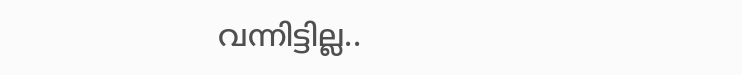വന്നിട്ടില്ല..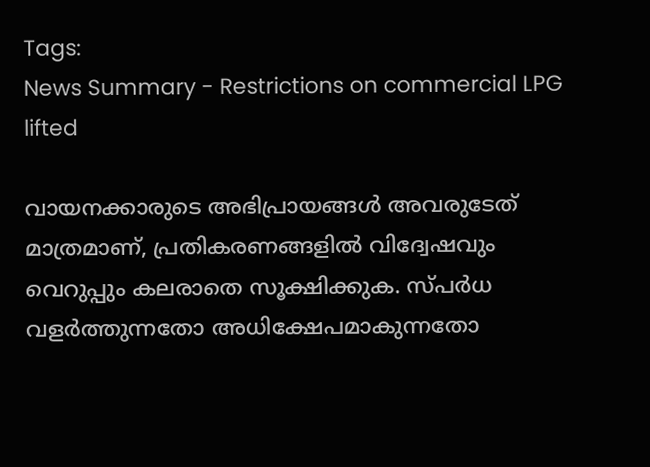Tags:
News Summary - Restrictions on commercial LPG lifted

വായനക്കാരുടെ അഭിപ്രായങ്ങള്‍ അവരുടേത് മാത്രമാണ്, പ്രതികരണങ്ങളിൽ വിദ്വേഷവും വെറുപ്പും കലരാതെ സൂക്ഷിക്കുക. സ്പർധ വളർത്തുന്നതോ അധിക്ഷേപമാകുന്നതോ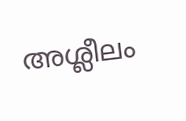അശ്ലീലം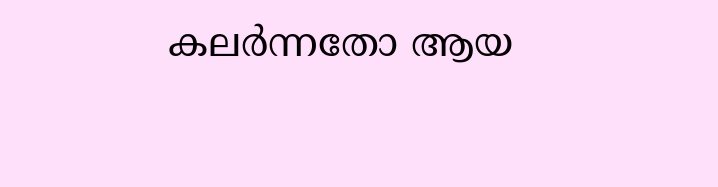കലർന്നതോ ആയ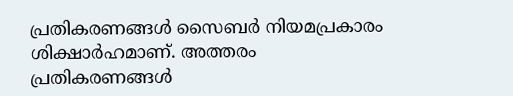പ്രതികരണങ്ങൾ സൈബർ നിയമപ്രകാരം ശിക്ഷാർഹമാണ്. അത്തരം പ്രതികരണങ്ങൾ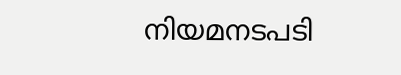നിയമനടപടി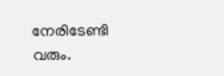നേരിടേണ്ടി വരും.